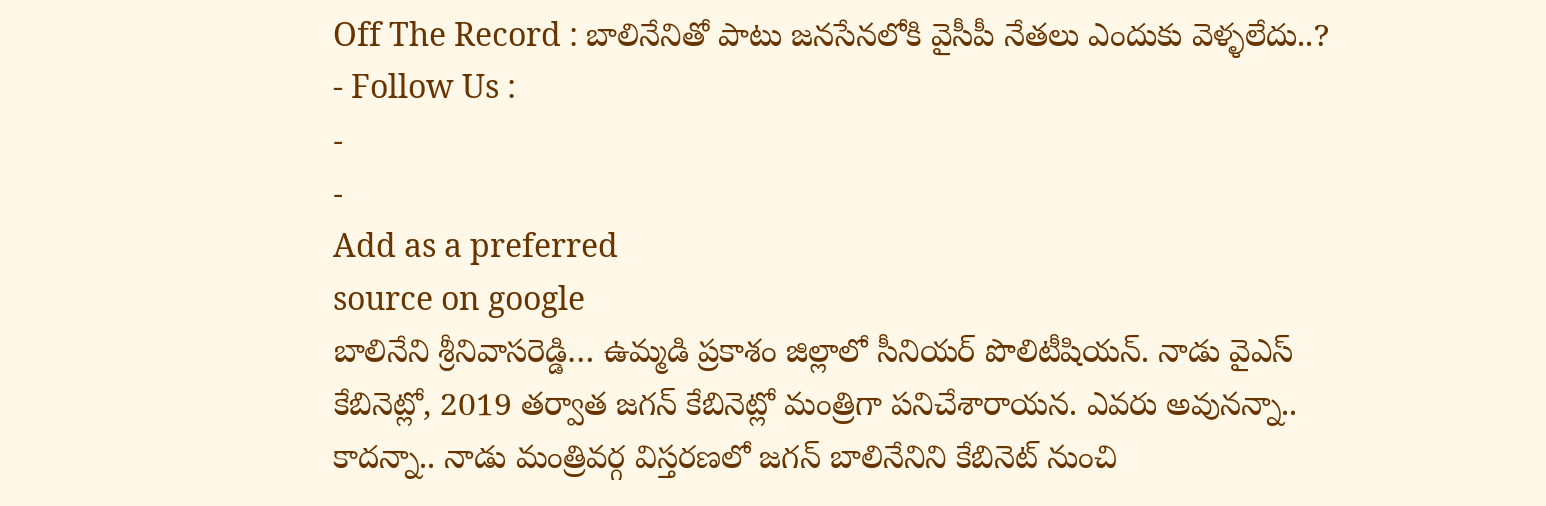Off The Record : బాలినేనితో పాటు జనసేనలోకి వైసీపీ నేతలు ఎందుకు వెళ్ళలేదు..?
- Follow Us :
-
-
Add as a preferred
source on google
బాలినేని శ్రీనివాసరెడ్డి… ఉమ్మడి ప్రకాశం జిల్లాలో సీనియర్ పొలిటీషియన్. నాడు వైఎస్ కేబినెట్లో, 2019 తర్వాత జగన్ కేబినెట్లో మంత్రిగా పనిచేశారాయన. ఎవరు అవునన్నా.. కాదన్నా.. నాడు మంత్రివర్గ విస్తరణలో జగన్ బాలినేనిని కేబినెట్ నుంచి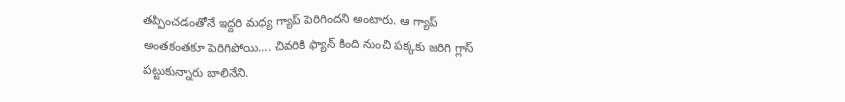తప్పించడంతోనే ఇద్దరి మధ్య గ్యాప్ పెరిగిందని అంటారు. ఆ గ్యాప్ అంతకంతకూ పెరిగిపోయి…. చివరికి ఫ్యాన్ కింది నుంచి పక్కకు జరిగి గ్లాస్ పట్టుకున్నారు బాలినేని.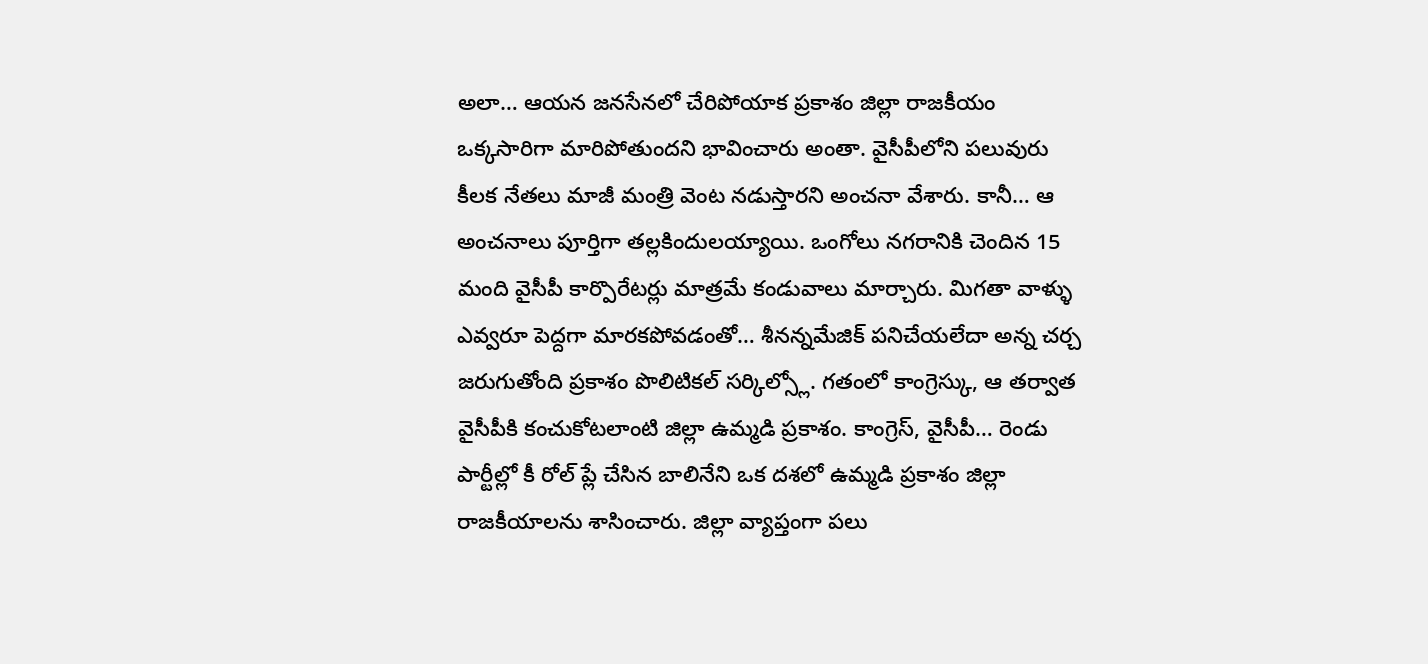అలా… ఆయన జనసేనలో చేరిపోయాక ప్రకాశం జిల్లా రాజకీయం ఒక్కసారిగా మారిపోతుందని భావించారు అంతా. వైసీపీలోని పలువురు కీలక నేతలు మాజీ మంత్రి వెంట నడుస్తారని అంచనా వేశారు. కానీ… ఆ అంచనాలు పూర్తిగా తల్లకిందులయ్యాయి. ఒంగోలు నగరానికి చెందిన 15 మంది వైసీపీ కార్పొరేటర్లు మాత్రమే కండువాలు మార్చారు. మిగతా వాళ్ళు ఎవ్వరూ పెద్దగా మారకపోవడంతో… శీనన్నమేజిక్ పనిచేయలేదా అన్న చర్చ జరుగుతోంది ప్రకాశం పొలిటికల్ సర్కిల్స్లో. గతంలో కాంగ్రెస్కు, ఆ తర్వాత వైసీపీకి కంచుకోటలాంటి జిల్లా ఉమ్మడి ప్రకాశం. కాంగ్రెస్, వైసీపీ… రెండు పార్టీల్లో కీ రోల్ ప్లే చేసిన బాలినేని ఒక దశలో ఉమ్మడి ప్రకాశం జిల్లా రాజకీయాలను శాసించారు. జిల్లా వ్యాప్తంగా పలు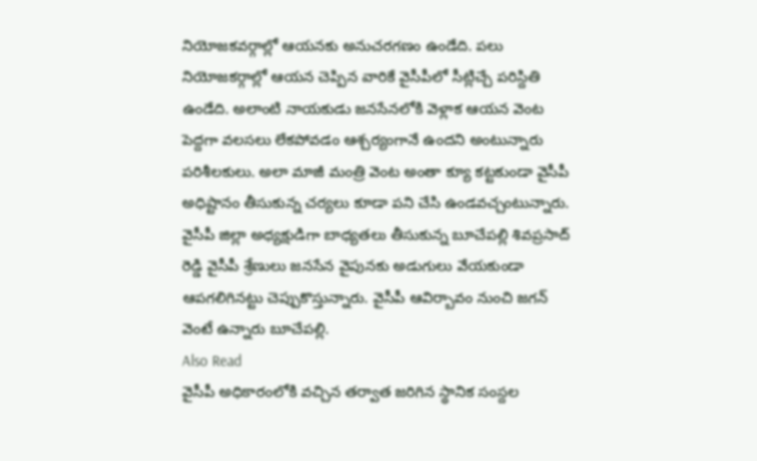నియోజకవర్గాల్లో ఆయనకు అనుచరగణం ఉండేది. పలు నియోజకర్గాల్లో ఆయన చెప్పిన వారికే వైసీపీలో సీట్లిచ్చే పరిస్దితి ఉండేది. అలాంటి నాయకుడు జనసేనలోకి వెళ్లాక ఆయన వెంట పెద్దగా వలసలు లేకపోవడం ఆశ్చర్యంగానే ఉందని అంటున్నారు పరిశీలకులు. అలా మాజీ మంత్రి వెంట అంతా క్యూ కట్టకుండా వైసీపీ అధిష్టానం తీసుకున్న చర్యలు కూడా పని చేసి ఉండవచ్చంటున్నారు. వైసీపీ జిల్లా అధ్యక్షుడిగా బాధ్యతలు తీసుకున్న బూచేపల్లి శివప్రసాద్ రెడ్డి వైసీపీ శ్రేణులు జనసేన వైపునకు అడుగులు వేయకుండా ఆపగలిగినట్టు చెప్పుకొస్తున్నారు. వైసీపీ ఆవిర్బావం నుంచి జగన్ వెంటే ఉన్నారు బూచేపల్లి.
Also Read
వైసీపీ అధికారంలోకి వచ్చిన తర్వాత జరిగిన స్థానిక సంస్దల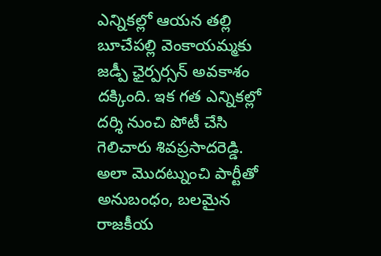ఎన్నికల్లో ఆయన తల్లి బూచేపల్లి వెంకాయమ్మకు జడ్పీ ఛైర్పర్సన్ అవకాశం దక్కింది. ఇక గత ఎన్నికల్లో దర్శి నుంచి పోటీ చేసి గెలిచారు శివప్రసాదరెడ్డి. అలా మొదట్నుంచి పార్టీతో అనుబంధం, బలమైన రాజకీయ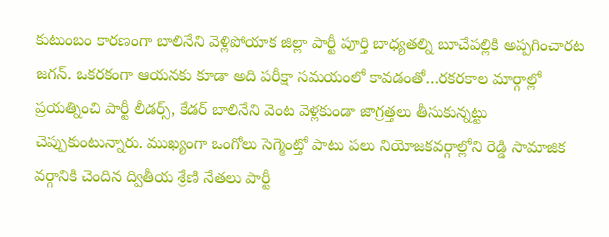కుటుంబం కారణంగా బాలినేని వెళ్లిపోయాక జిల్లా పార్టీ పూర్తి బాధ్యతల్ని బూచేపల్లికి అప్పగించారట జగన్. ఒకరకంగా ఆయనకు కూడా అది పరీక్షా సమయంలో కావడంతో…రకరకాల మార్గాల్లో ప్రయత్నించి పార్టీ లీడర్స్, కేడర్ బాలినేని వెంట వెళ్లకుండా జాగ్రత్తలు తీసుకున్నట్టు చెప్పుకుంటున్నారు. ముఖ్యంగా ఒంగోలు సెగ్మెంట్తో పాటు పలు నియోజకవర్గాల్లోని రెడ్డి సామాజిక వర్గానికి చెందిన ద్వితీయ శ్రేణి నేతలు పార్టీ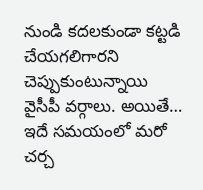నుండి కదలకుండా కట్టడి చేయగలిగారని చెప్పుకుంటున్నాయి వైసీపీ వర్గాలు. అయితే… ఇదే సమయంలో మరో చర్చ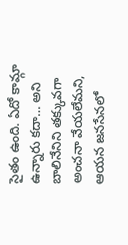సైతం ఉంది. ఏదో కామ్గా ఉన్నారు కదా… అని బాలినేనిని తక్కువగా అంచనా వేయలేమని, ఆయన జనసేనలో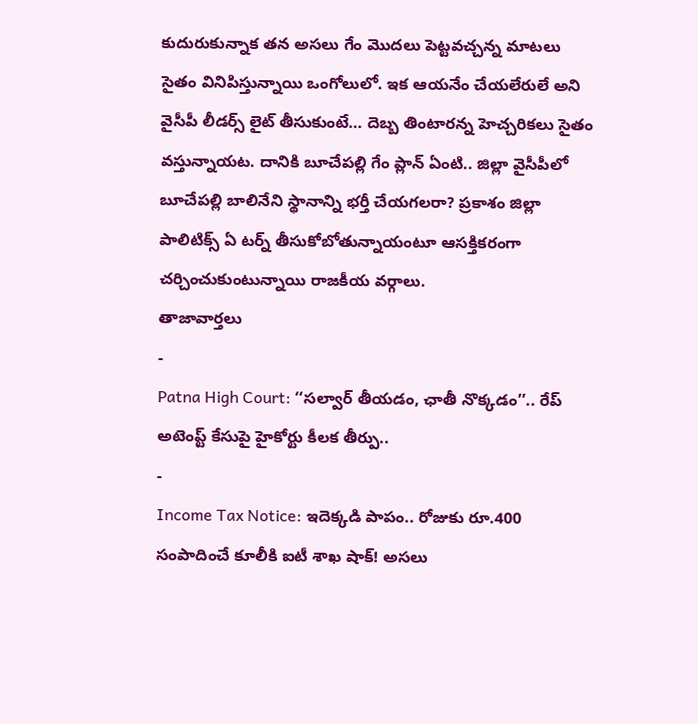కుదురుకున్నాక తన అసలు గేం మొదలు పెట్టవచ్చన్న మాటలు సైతం వినిపిస్తున్నాయి ఒంగోలులో. ఇక ఆయనేం చేయలేరులే అని వైసీపీ లీడర్స్ లైట్ తీసుకుంటే… దెబ్బ తింటారన్న హెచ్చరికలు సైతం వస్తున్నాయట. దానికి బూచేపల్లి గేం ప్లాన్ ఏంటి.. జిల్లా వైసీపీలో
బూచేపల్లి బాలినేని స్థానాన్ని భర్తీ చేయగలరా? ప్రకాశం జిల్లా పాలిటిక్స్ ఏ టర్న్ తీసుకోబోతున్నాయంటూ ఆసక్తికరంగా చర్చించుకుంటున్నాయి రాజకీయ వర్గాలు.
తాజావార్తలు
-
Patna High Court: ‘‘సల్వార్ తీయడం, ఛాతీ నొక్కడం’’.. రేప్ అటెంప్ట్ కేసుపై హైకోర్టు కీలక తీర్పు..
-
Income Tax Notice: ఇదెక్కడి పాపం.. రోజుకు రూ.400 సంపాదించే కూలీకి ఐటీ శాఖ షాక్! అసలు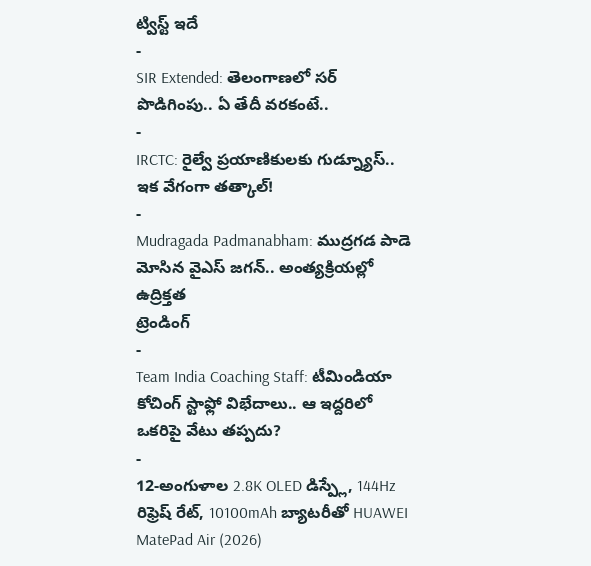ట్విస్ట్ ఇదే
-
SIR Extended: తెలంగాణలో సర్ పొడిగింపు.. ఏ తేదీ వరకంటే..
-
IRCTC: రైల్వే ప్రయాణికులకు గుడ్న్యూస్.. ఇక వేగంగా తత్కాల్!
-
Mudragada Padmanabham: ముద్రగడ పాడె మోసిన వైఎస్ జగన్.. అంత్యక్రియల్లో ఉద్రిక్తత
ట్రెండింగ్
-
Team India Coaching Staff: టీమిండియా కోచింగ్ స్టాఫ్లో విభేదాలు.. ఆ ఇద్దరిలో ఒకరిపై వేటు తప్పదు?
-
12-అంగుళాల 2.8K OLED డిస్ప్లే, 144Hz రిఫ్రెష్ రేట్, 10100mAh బ్యాటరీతో HUAWEI MatePad Air (2026)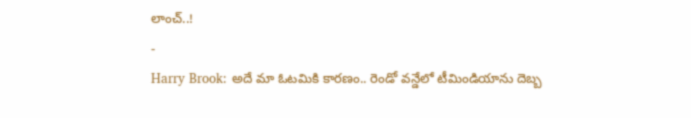లాంచ్..!
-
Harry Brook: అదే మా ఓటమికి కారణం.. రెండో వన్డేలో టీమిండియాను దెబ్బ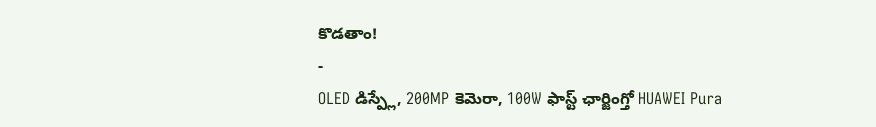కొడతాం!
-
OLED డిస్ప్లే, 200MP కెమెరా, 100W ఫాస్ట్ ఛార్జింగ్తో HUAWEI Pura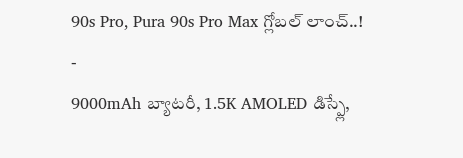90s Pro, Pura 90s Pro Max గ్లోబల్ లాంచ్..!
-
9000mAh బ్యాటరీ, 1.5K AMOLED డిస్ప్లే,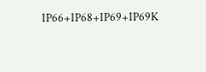IP66+IP68+IP69+IP69K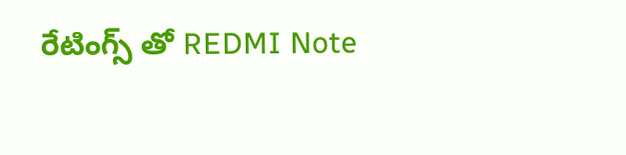రేటింగ్స్ తో REDMI Note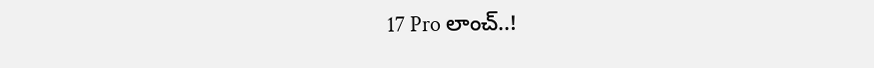17 Pro లాంచ్..!